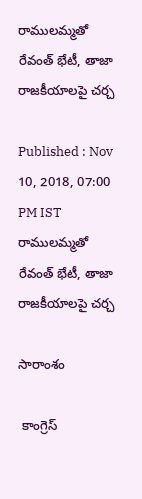రాములమ్మతో రేవంత్ భేటీ, తాజా రాజకీయాలపై చర్చ

Published : Nov 10, 2018, 07:00 PM IST
రాములమ్మతో రేవంత్ భేటీ, తాజా రాజకీయాలపై చర్చ

సారాంశం

 కాంగ్రెస్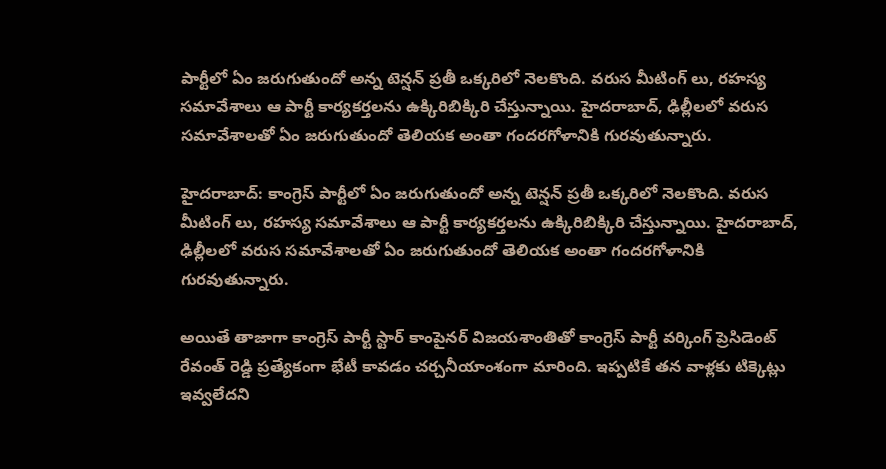పార్టీలో ఏం జరుగుతుందో అన్న టెన్షన్ ప్రతీ ఒక్కరిలో నెలకొంది. వరుస మీటింగ్ లు, రహస్య సమావేశాలు ఆ పార్టీ కార్యకర్తలను ఉక్కిరిబిక్కిరి చేస్తున్నాయి. హైదరాబాద్, ఢిల్లీలలో వరుస సమావేశాలతో ఏం జరుగుతుందో తెలియక అంతా గందరగోళానికి గురవుతున్నారు.

హైదరాబాద్: కాంగ్రెస్ పార్టీలో ఏం జరుగుతుందో అన్న టెన్షన్ ప్రతీ ఒక్కరిలో నెలకొంది. వరుస మీటింగ్ లు, రహస్య సమావేశాలు ఆ పార్టీ కార్యకర్తలను ఉక్కిరిబిక్కిరి చేస్తున్నాయి. హైదరాబాద్, ఢిల్లీలలో వరుస సమావేశాలతో ఏం జరుగుతుందో తెలియక అంతా గందరగోళానికి గురవుతున్నారు.

అయితే తాజాగా కాంగ్రెస్ పార్టీ స్టార్ కాంపైనర్ విజయశాంతితో కాంగ్రెస్ పార్టీ వర్కింగ్ ప్రెసిడెంట్ రేవంత్ రెడ్డి ప్రత్యేకంగా భేటీ కావడం చర్చనీయాంశంగా మారింది. ఇప్పటికే తన వాళ్లకు టిక్కెట్లు ఇవ్వలేదని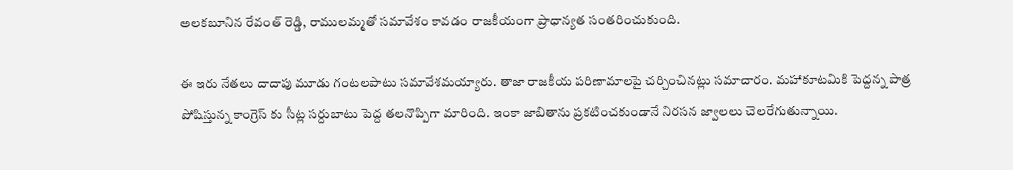అలకబూనిన రేవంత్ రెడ్డి, రాములమ్మతో సమావేశం కావడం రాజకీయంగా ప్రాధాన్యత సంతరించుకుంది.

ఈ ఇరు నేతలు దాదాపు మూడు గంటలపాటు సమావేశమయ్యారు. తాజా రాజకీయ పరిణామాలపై చర్చించినట్లు సమాచారం. మహాకూటమికి పెద్దన్న పాత్ర పోషిస్తున్న కాంగ్రెస్ కు సీట్ల సర్దుబాటు పెద్ద తలనొప్పిగా మారింది. ఇంకా జాబితాను ప్రకటించకుండానే నిరసన జ్వాలలు చెలరేగుతున్నాయి.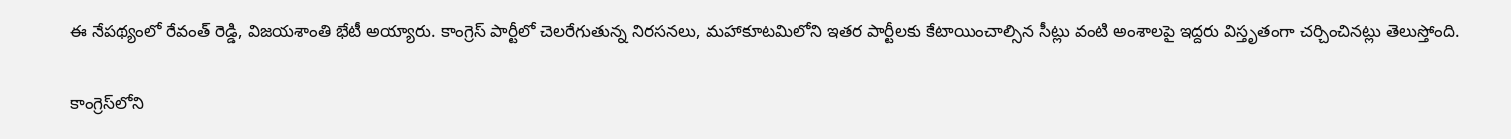ఈ నేపథ్యంలో రేవంత్ రెడ్డి, విజయశాంతి భేటీ అయ్యారు. కాంగ్రెస్ పార్టీలో చెలరేగుతున్న నిరసనలు, మహాకూటమిలోని ఇతర పార్టీలకు కేటాయించాల్సిన సీట్లు వంటి అంశాలపై ఇద్దరు విస్తృతంగా చర్చించినట్లు తెలుస్తోంది.

కాంగ్రెస్‌లోని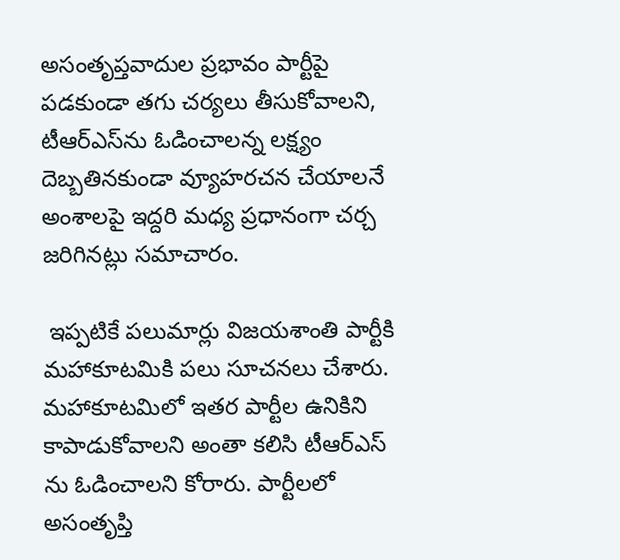అసంతృప్తవాదుల ప్రభావం పార్టీపై పడకుండా తగు చర్యలు తీసుకోవాలని, టీఆర్ఎస్‌ను ఓడించాలన్న లక్ష్యం దెబ్బతినకుండా వ్యూహరచన చేయాలనే అంశాలపై ఇద్దరి మధ్య ప్రధానంగా చర్చ జరిగినట్లు సమాచారం.

 ఇప్పటికే పలుమార్లు విజయశాంతి పార్టీకి మహాకూటమికి పలు సూచనలు చేశారు. మహాకూటమిలో ఇతర పార్టీల ఉనికిని కాపాడుకోవాలని అంతా కలిసి టీఆర్ఎస్ ను ఓడించాలని కోరారు. పార్టీలలో అసంతృప్తి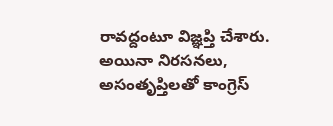రావద్దంటూ విజ్ఞప్తి చేశారు. అయినా నిరసనలు, అసంతృప్తిలతో కాంగ్రెస్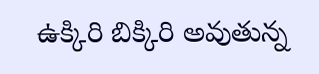ఉక్కిరి బిక్కిరి అవుతున్న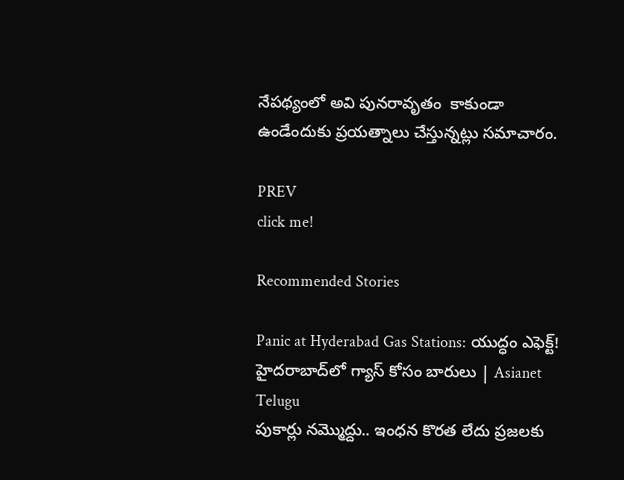నేపథ్యంలో అవి పునరావృతం  కాకుండా ఉండేందుకు ప్రయత్నాలు చేస్తున్నట్లు సమాచారం.

PREV
click me!

Recommended Stories

Panic at Hyderabad Gas Stations: యుద్ధం ఎఫెక్ట్! హైదరాబాద్‌లో గ్యాస్ కోసం బారులు | Asianet Telugu
పుకార్లు నమ్మొద్దు.. ఇంధన కొరత లేదు ప్రజలకు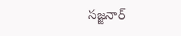సజ్జనార్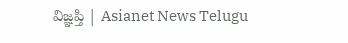విజ్ఞప్తి | Asianet News Telugu